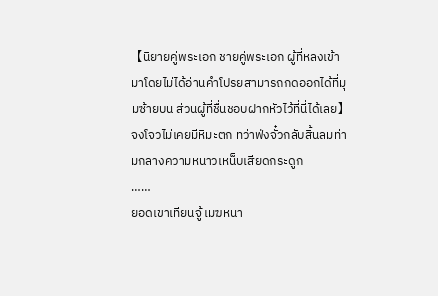【นิยายคู่พระเอก ชายคู่พระเอก ผู้ที่หลงเข้ามาโดยไม่ได้อ่านคำโปรยสามารถกดออกได้ที่มุมซ้ายบน ส่วนผู้ที่ชื่นชอบฝากหัวไว้ที่นี่ได้เลย】
จงโจวไม่เคยมีหิมะตก ทว่าฟ่งจั๋วกลับสิ้นลมท่ามกลางความหนาวเหน็บเสียดกระดูก
……
ยอดเขาเทียนจู้ เมฆหนา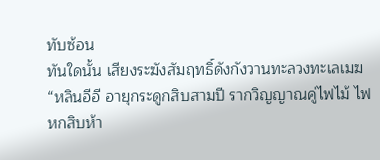ทับซ้อน
ทันใดนั้น เสียงระฆังสัมฤทธิ์ดังกังวานทะลวงทะเลเมฆ
“หลินอีอี อายุกระดูกสิบสามปี รากวิญญาณคู่ไฟไม้ ไฟหกสิบห้า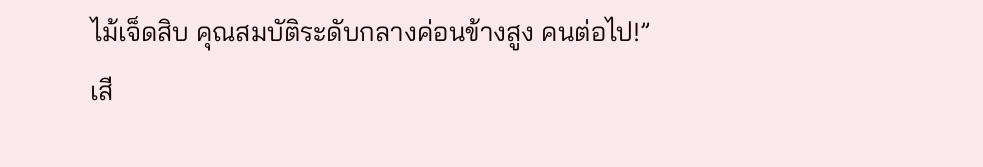ไม้เจ็ดสิบ คุณสมบัติระดับกลางค่อนข้างสูง คนต่อไป!”
เสี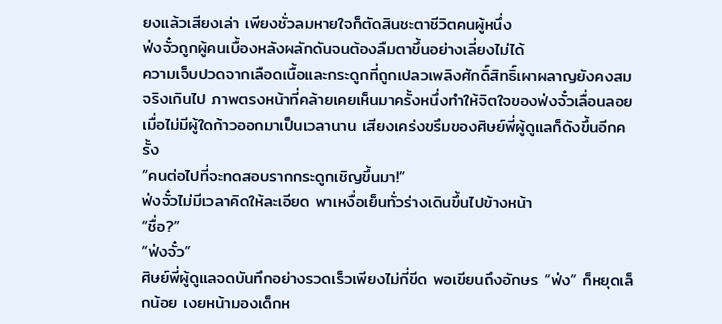ยงแล้วเสียงเล่า เพียงชั่วลมหายใจก็ตัดสินชะตาชีวิตคนผู้หนึ่ง
ฟ่งจั๋วถูกผู้คนเบื้องหลังผลักดันจนต้องลืมตาขึ้นอย่างเลี่ยงไม่ได้
ความเจ็บปวดจากเลือดเนื้อและกระดูกที่ถูกเปลวเพลิงศักดิ์สิทธิ์เผาผลาญยังคงสมจริงเกินไป ภาพตรงหน้าที่คล้ายเคยเห็นมาครั้งหนึ่งทำให้จิตใจของฟ่งจั๋วเลื่อนลอย
เมื่อไม่มีผู้ใดก้าวออกมาเป็นเวลานาน เสียงเคร่งขรึมของศิษย์พี่ผู้ดูแลก็ดังขึ้นอีกครั้ง
“คนต่อไปที่จะทดสอบรากกระดูกเชิญขึ้นมา!”
ฟ่งจั๋วไม่มีเวลาคิดให้ละเอียด พาเหงื่อเย็นทั่วร่างเดินขึ้นไปข้างหน้า
“ชื่อ?”
“ฟ่งจั๋ว”
ศิษย์พี่ผู้ดูแลจดบันทึกอย่างรวดเร็วเพียงไม่กี่ขีด พอเขียนถึงอักษร “ฟ่ง” ก็หยุดเล็กน้อย เงยหน้ามองเด็กห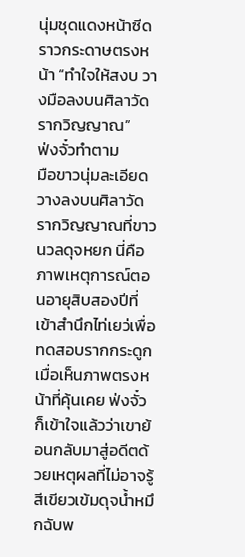นุ่มชุดแดงหน้าซีดราวกระดาษตรงหน้า “ทำใจให้สงบ วางมือลงบนศิลาวัดรากวิญญาณ”
ฟ่งจั๋วทำตาม
มือขาวนุ่มละเอียดวางลงบนศิลาวัดรากวิญญาณที่ขาวนวลดุจหยก นี่คือภาพเหตุการณ์ตอนอายุสิบสองปีที่เข้าสำนึกไท่เยว่เพื่อทดสอบรากกระดูก
เมื่อเห็นภาพตรงหน้าที่คุ้นเคย ฟ่งจั๋วก็เข้าใจแล้วว่าเขาย้อนกลับมาสู่อดีตด้วยเหตุผลที่ไม่อาจรู้
สีเขียวเข้มดุจน้ำหมึกฉับพ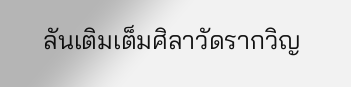ลันเติมเต็มศิลาวัดรากวิญ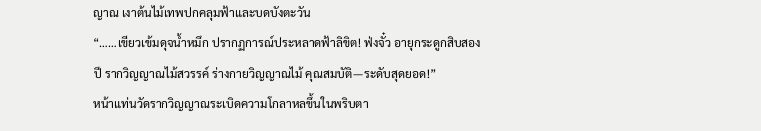ญาณ เงาต้นไม้เทพปกคลุมฟ้าและบดบังตะวัน
“……เขียวเข้มดุจน้ำหมึก ปรากฏการณ์ประหลาดฟ้าลิขิต! ฟ่งจั๋ว อายุกระดูกสิบสองปี รากวิญญาณไม้สวรรค์ ร่างกายวิญญาณไม้ คุณสมบัติ—ระดับสุดยอด!”
หน้าแท่นวัดรากวิญญาณระเบิดความโกลาหลขึ้นในพริบตา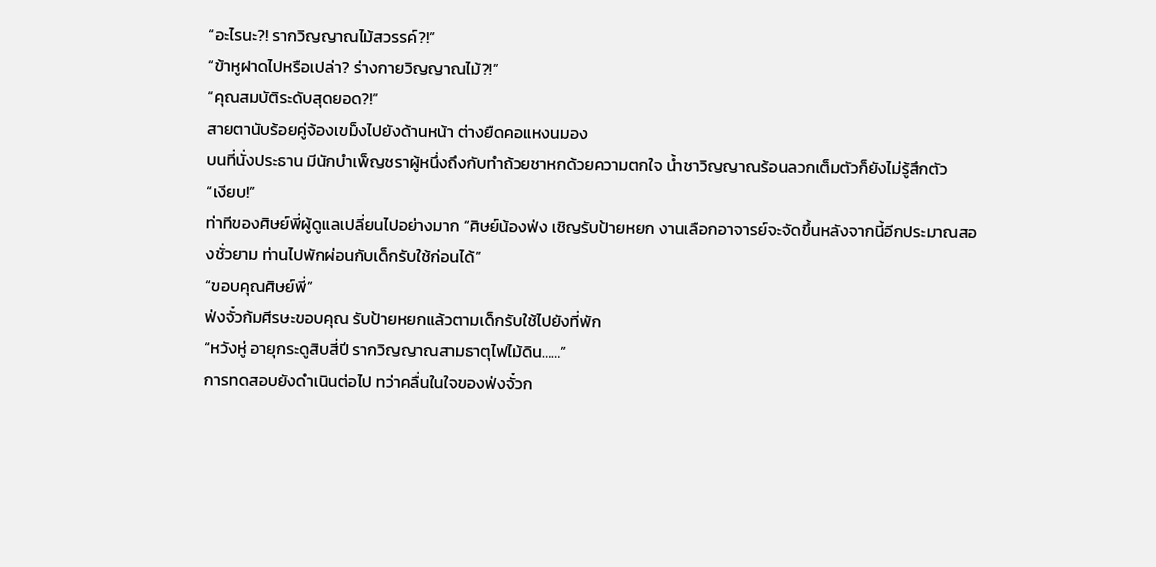“อะไรนะ?! รากวิญญาณไม้สวรรค์?!”
“ข้าหูฝาดไปหรือเปล่า? ร่างกายวิญญาณไม้?!”
“คุณสมบัติระดับสุดยอด?!”
สายตานับร้อยคู่จ้องเขม็งไปยังด้านหน้า ต่างยืดคอแหงนมอง
บนที่นั่งประธาน มีนักบำเพ็ญชราผู้หนึ่งถึงกับทำถ้วยชาหกด้วยความตกใจ น้ำชาวิญญาณร้อนลวกเต็มตัวก็ยังไม่รู้สึกตัว
“เงียบ!”
ท่าทีของศิษย์พี่ผู้ดูแลเปลี่ยนไปอย่างมาก “ศิษย์น้องฟ่ง เชิญรับป้ายหยก งานเลือกอาจารย์จะจัดขึ้นหลังจากนี้อีกประมาณสองชั่วยาม ท่านไปพักผ่อนกับเด็กรับใช้ก่อนได้”
“ขอบคุณศิษย์พี่”
ฟ่งจั๋วก้มศีรษะขอบคุณ รับป้ายหยกแล้วตามเด็กรับใช้ไปยังที่พัก
“หวังหู่ อายุกระดูสิบสี่ปี รากวิญญาณสามธาตุไฟไม้ดิน……”
การทดสอบยังดำเนินต่อไป ทว่าคลื่นในใจของฟ่งจั๋วก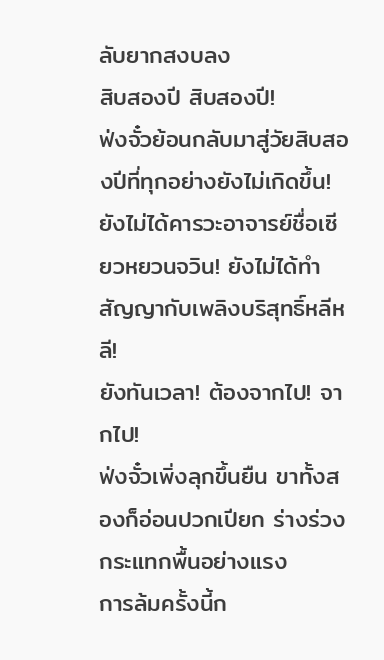ลับยากสงบลง
สิบสองปี สิบสองปี!
ฟ่งจั๋วย้อนกลับมาสู่วัยสิบสองปีที่ทุกอย่างยังไม่เกิดขึ้น!
ยังไม่ได้คารวะอาจารย์ชื่อเซียวหยวนจวิน! ยังไม่ได้ทำสัญญากับเพลิงบริสุทธิ์หลีหลี!
ยังทันเวลา! ต้องจากไป! จากไป!
ฟ่งจั๋วเพิ่งลุกขึ้นยืน ขาทั้งสองก็อ่อนปวกเปียก ร่างร่วงกระแทกพื้นอย่างแรง
การล้มครั้งนี้ก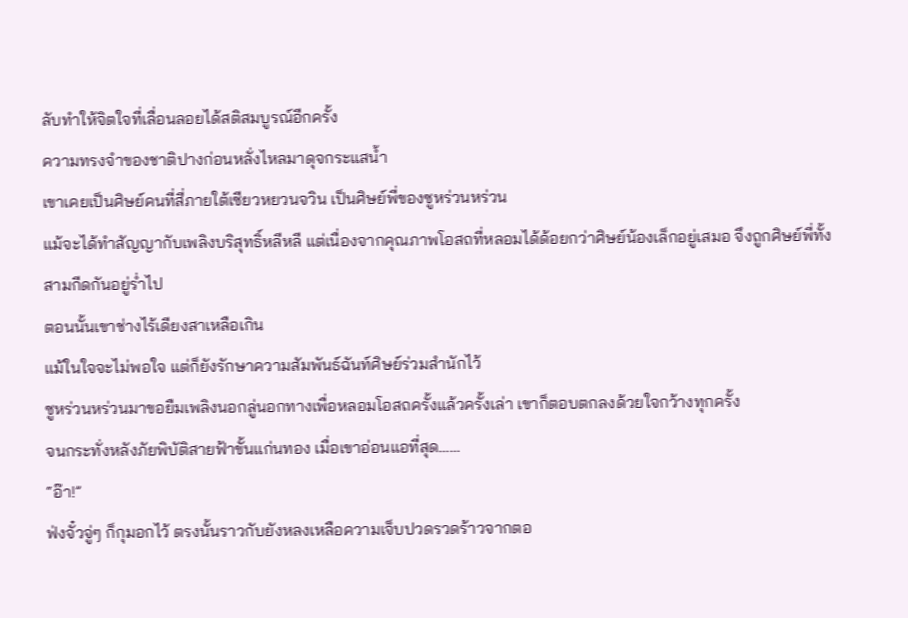ลับทำให้จิตใจที่เลื่อนลอยได้สติสมบูรณ์อีกครั้ง
ความทรงจำของชาติปางก่อนหลั่งไหลมาดุจกระแสน้ำ
เขาเคยเป็นศิษย์คนที่สี่ภายใต้เซียวหยวนจวิน เป็นศิษย์พี่ของซูหร่วนหร่วน
แม้จะได้ทำสัญญากับเพลิงบริสุทธิ์หลีหลี แต่เนื่องจากคุณภาพโอสถที่หลอมได้ด้อยกว่าศิษย์น้องเล็กอยู่เสมอ จึงถูกศิษย์พี่ทั้งสามกีดกันอยู่ร่ำไป
ตอนนั้นเขาช่างไร้เดียงสาเหลือเกิน
แม้ในใจจะไม่พอใจ แต่ก็ยังรักษาความสัมพันธ์ฉันท์ศิษย์ร่วมสำนักไว้
ซูหร่วนหร่วนมาขอยืมเพลิงนอกลู่นอกทางเพื่อหลอมโอสถครั้งแล้วครั้งเล่า เขาก็ตอบตกลงด้วยใจกว้างทุกครั้ง
จนกระทั่งหลังภัยพิบัติสายฟ้าขั้นแก่นทอง เมื่อเขาอ่อนแอที่สุด……
“อ๊า!”
ฟ่งจั๋วจู่ๆ ก็กุมอกไว้ ตรงนั้นราวกับยังหลงเหลือความเจ็บปวดรวดร้าวจากตอ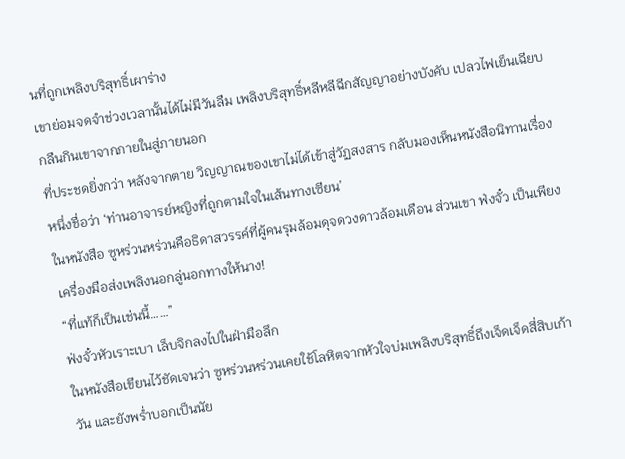นที่ถูกเพลิงบริสุทธิ์เผาร่าง
เขาย่อมจดจำช่วงเวลานั้นได้ไม่มีวันลืม เพลิงบริสุทธิ์หลีหลีฉีกสัญญาอย่างบังคับ เปลวไฟเย็นเฉียบกลืนกินเขาจากภายในสู่ภายนอก
ที่ประชดยิ่งกว่า หลังจากตาย วิญญาณของเขาไม่ได้เข้าสู่วัฏสงสาร กลับมองเห็นหนังสือนิทานเรื่องหนึ่งชื่อว่า ‘ท่านอาจารย์หญิงที่ถูกตามใจในเส้นทางเซียน’
ในหนังสือ ซูหร่วนหร่วนคือธิดาสวรรค์ที่ผู้คนรุมล้อมดุจดวงดาวล้อมเดือน ส่วนเขา ฟ่งจั๋ว เป็นเพียงเครื่องมือส่งเพลิงนอกลู่นอกทางให้นาง!
“ที่แท้ก็เป็นเช่นนี้……”
ฟ่งจั๋วหัวเราะเบา เล็บจิกลงไปในฝ่ามือลึก
ในหนังสือเขียนไว้ชัดเจนว่า ซูหร่วนหร่วนเคยใช้โลหิตจากหัวใจบ่มเพลิงบริสุทธิ์ถึงเจ็ดเจ็ดสี่สิบเก้าวัน และยังพร่ำบอกเป็นนัย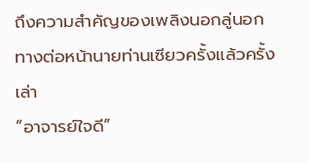ถึงความสำคัญของเพลิงนอกลู่นอกทางต่อหน้านายท่านเซียวครั้งแล้วครั้งเล่า
“อาจารย์ใจดี”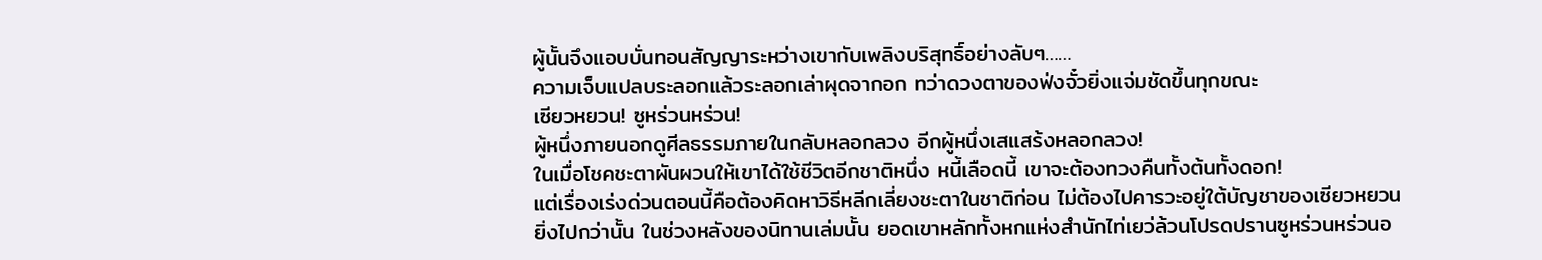ผู้นั้นจึงแอบบั่นทอนสัญญาระหว่างเขากับเพลิงบริสุทธิ์อย่างลับๆ……
ความเจ็บแปลบระลอกแล้วระลอกเล่าผุดจากอก ทว่าดวงตาของฟ่งจั๋วยิ่งแจ่มชัดขึ้นทุกขณะ
เซียวหยวน! ซูหร่วนหร่วน!
ผู้หนึ่งภายนอกดูศีลธรรมภายในกลับหลอกลวง อีกผู้หนึ่งเสแสร้งหลอกลวง!
ในเมื่อโชคชะตาผันผวนให้เขาได้ใช้ชีวิตอีกชาติหนึ่ง หนี้เลือดนี้ เขาจะต้องทวงคืนทั้งต้นทั้งดอก!
แต่เรื่องเร่งด่วนตอนนี้คือต้องคิดหาวิธีหลีกเลี่ยงชะตาในชาติก่อน ไม่ต้องไปคารวะอยู่ใต้บัญชาของเซียวหยวน
ยิ่งไปกว่านั้น ในช่วงหลังของนิทานเล่มนั้น ยอดเขาหลักทั้งหกแห่งสำนักไท่เยว่ล้วนโปรดปรานซูหร่วนหร่วนอ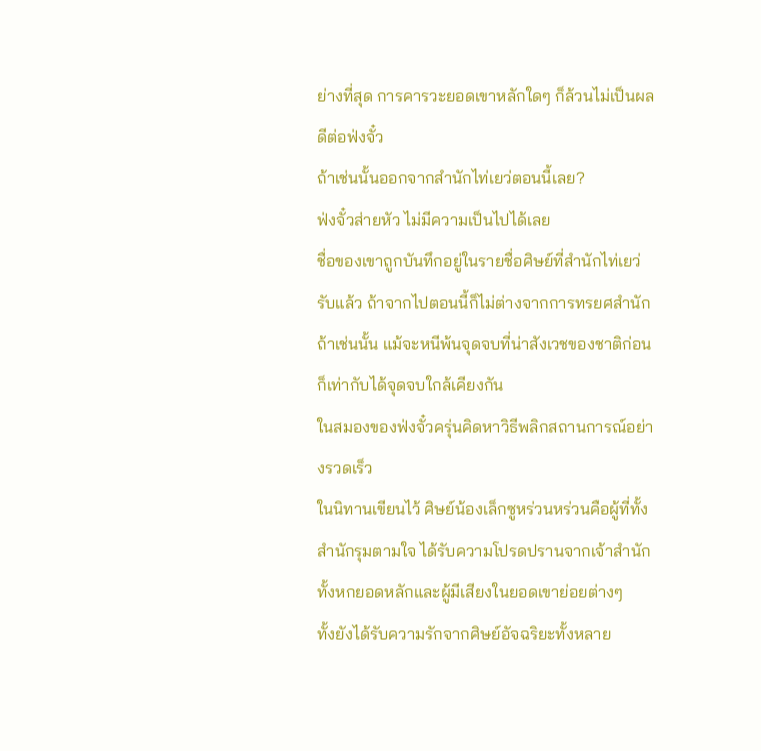ย่างที่สุด การคารวะยอดเขาหลักใดๆ ก็ล้วนไม่เป็นผลดีต่อฟ่งจั๋ว
ถ้าเช่นนั้นออกจากสำนักไท่เยว่ตอนนี้เลย?
ฟ่งจั๋วส่ายหัว ไม่มีความเป็นไปได้เลย
ชื่อของเขาถูกบันทึกอยู่ในรายชื่อศิษย์ที่สำนักไท่เยว่รับแล้ว ถ้าจากไปตอนนี้ก็ไม่ต่างจากการทรยศสำนัก
ถ้าเช่นนั้น แม้จะหนีพ้นจุดจบที่น่าสังเวชของชาติก่อน ก็เท่ากับได้จุดจบใกล้เคียงกัน
ในสมองของฟ่งจั๋วครุ่นคิดหาวิธีพลิกสถานการณ์อย่างรวดเร็ว
ในนิทานเขียนไว้ ศิษย์น้องเล็กซูหร่วนหร่วนคือผู้ที่ทั้งสำนักรุมตามใจ ได้รับความโปรดปรานจากเจ้าสำนักทั้งหกยอดหลักและผู้มีเสียงในยอดเขาย่อยต่างๆ
ทั้งยังได้รับความรักจากศิษย์อัจฉริยะทั้งหลาย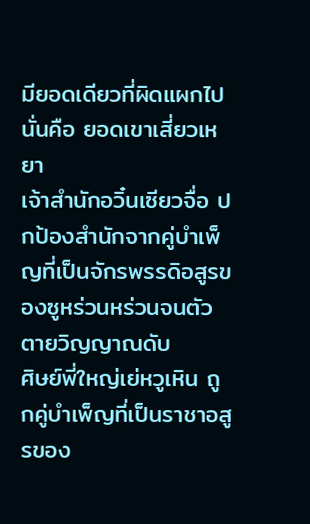มียอดเดียวที่ผิดแผกไป นั่นคือ ยอดเขาเสี่ยวเหยา
เจ้าสำนักอวิ๋นเซียวจื่อ ปกป้องสำนักจากคู่บำเพ็ญที่เป็นจักรพรรดิอสูรของซูหร่วนหร่วนจนตัวตายวิญญาณดับ
ศิษย์พี่ใหญ่เย่หวูเหิน ถูกคู่บำเพ็ญที่เป็นราชาอสูรของ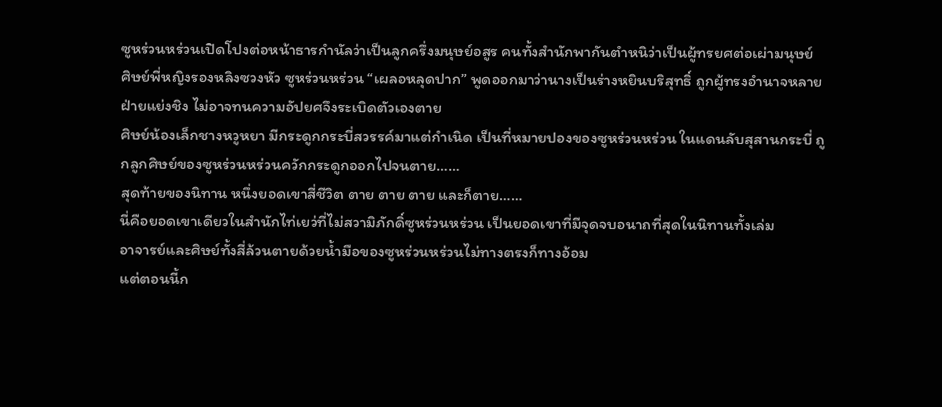ซูหร่วนหร่วนเปิดโปงต่อหน้าธารกำนัลว่าเป็นลูกครึ่งมนุษย์อสูร คนทั้งสำนักพากันตำหนิว่าเป็นผู้ทรยศต่อเผ่ามนุษย์
ศิษย์พี่หญิงรองหลิงซวงหัว ซูหร่วนหร่วน “เผลอหลุดปาก” พูดออกมาว่านางเป็นร่างหยินบริสุทธิ์ ถูกผู้ทรงอำนาจหลายฝ่ายแย่งชิง ไม่อาจทนความอัปยศจึงระเบิดตัวเองตาย
ศิษย์น้องเล็กชางหวูหยา มีกระดูกกระบี่สวรรค์มาแต่กำเนิด เป็นที่หมายปองของซูหร่วนหร่วน ในแดนลับสุสานกระบี่ ถูกลูกศิษย์ของซูหร่วนหร่วนควักกระดูกออกไปจนตาย……
สุดท้ายของนิทาน หนึ่งยอดเขาสี่ชีวิต ตาย ตาย ตาย และก็ตาย……
นี่คือยอดเขาเดียวในสำนักไท่เยว่ที่ไม่สวามิภักดิ์ซูหร่วนหร่วน เป็นยอดเขาที่มีจุดจบอนาถที่สุดในนิทานทั้งเล่ม
อาจารย์และศิษย์ทั้งสี่ล้วนตายด้วยน้ำมือของซูหร่วนหร่วนไม่ทางตรงก็ทางอ้อม
แต่ตอนนี้ก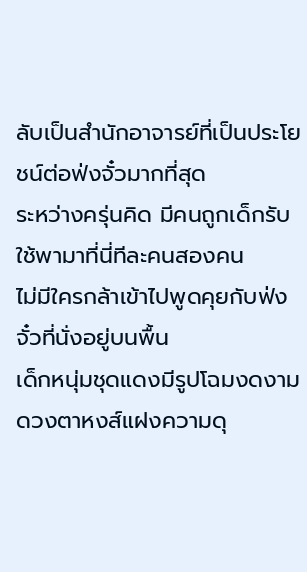ลับเป็นสำนักอาจารย์ที่เป็นประโยชน์ต่อฟ่งจั๋วมากที่สุด
ระหว่างครุ่นคิด มีคนถูกเด็กรับใช้พามาที่นี่ทีละคนสองคน
ไม่มีใครกล้าเข้าไปพูดคุยกับฟ่งจั๋วที่นั่งอยู่บนพื้น
เด็กหนุ่มชุดแดงมีรูปโฉมงดงาม ดวงตาหงส์แฝงความดุ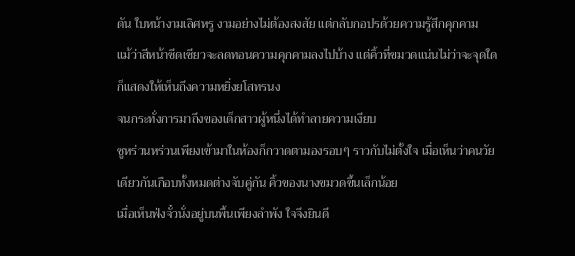ดัน ใบหน้างามเลิศหรู งามอย่างไม่ต้องสงสัย แต่กลับกอปรด้วยความรู้สึกคุกคาม
แม้ว่าสีหน้าซีดเซียวจะลดทอนความคุกคามลงไปบ้าง แต่คิ้วที่ขมวดแน่นไม่ว่าจะจุดใดก็แสดงให้เห็นถึงความหยิ่งยโสทรนง
จนกระทั่งการมาถึงของเด็กสาวผู้หนึ่งได้ทำลายความเงียบ
ซูหร่วนหร่วนเพียงเข้ามาในห้องก็กวาดตามองรอบๆ ราวกับไม่ตั้งใจ เมื่อเห็นว่าคนวัยเดียวกันเกือบทั้งหมดต่างจับคู่กัน คิ้วของนางขมวดขึ้นเล็กน้อย
เมื่อเห็นฟ่งจั๋วนั่งอยู่บนพื้นเพียงลำพัง ใจจึงยินดี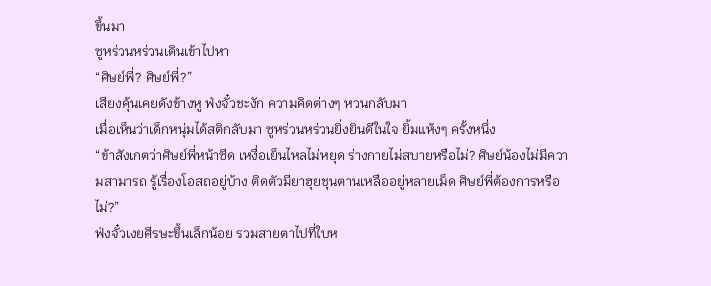ขึ้นมา
ซูหร่วนหร่วนเดินเข้าไปหา
“ศิษย์พี่? ศิษย์พี่?”
เสียงคุ้นเคยดังข้างหู ฟ่งจั๋วชะงัก ความคิดต่างๆ หวนกลับมา
เมื่อเห็นว่าเด็กหนุ่มได้สติกลับมา ซูหร่วนหร่วนยิ่งยินดีในใจ ยิ้มแห้งๆ ครั้งหนึ่ง
“ข้าสังเกตว่าศิษย์พี่หน้าซีด เหงื่อเย็นไหลไม่หยุด ร่างกายไม่สบายหรือไม่? ศิษย์น้องไม่มีความสามารถ รู้เรื่องโอสถอยู่บ้าง ติดตัวมียาฮุยชุนตานเหลืออยู่หลายเม็ด ศิษย์พี่ต้องการหรือไม่?”
ฟ่งจั๋วเงยศีรษะขึ้นเล็กน้อย รวมสายตาไปที่ใบห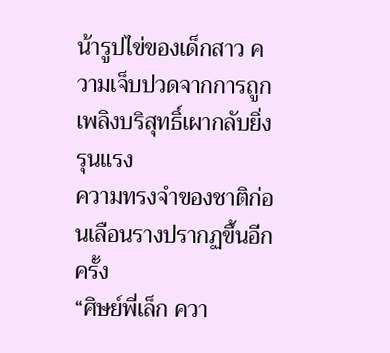น้ารูปไข่ของเด็กสาว ความเจ็บปวดจากการถูกเพลิงบริสุทธิ์เผากลับยิ่งรุนแรง
ความทรงจำของชาติก่อนเลือนรางปรากฏขึ้นอีกครั้ง
“ศิษย์พี่เล็ก ควา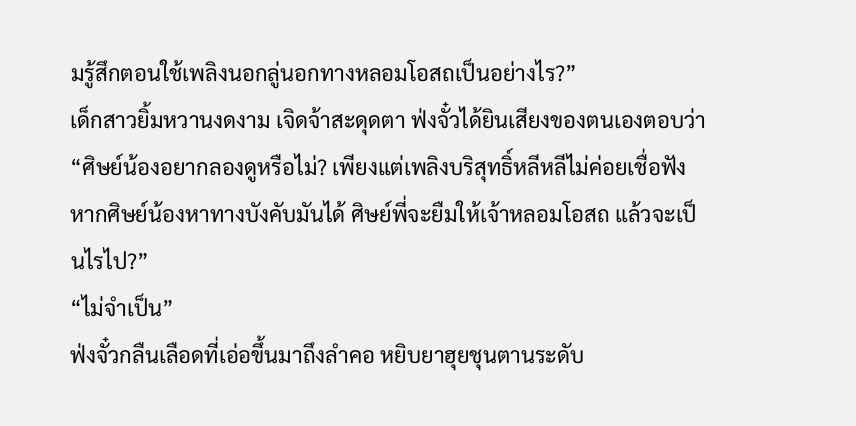มรู้สึกตอนใช้เพลิงนอกลู่นอกทางหลอมโอสถเป็นอย่างไร?”
เด็กสาวยิ้มหวานงดงาม เจิดจ้าสะดุดตา ฟ่งจั๋วได้ยินเสียงของตนเองตอบว่า “ศิษย์น้องอยากลองดูหรือไม่? เพียงแต่เพลิงบริสุทธิ์หลีหลีไม่ค่อยเชื่อฟัง หากศิษย์น้องหาทางบังคับมันได้ ศิษย์พี่จะยืมให้เจ้าหลอมโอสถ แล้วจะเป็นไรไป?”
“ไม่จำเป็น”
ฟ่งจั๋วกลืนเลือดที่เอ่อขึ้นมาถึงลำคอ หยิบยาฮุยชุนตานระดับ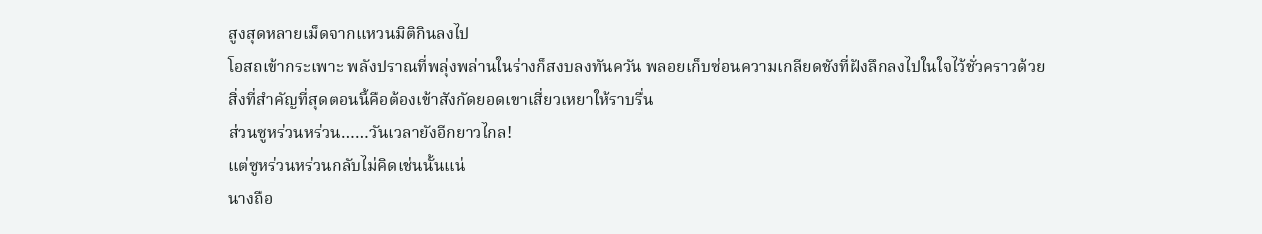สูงสุดหลายเม็ดจากแหวนมิติกินลงไป
โอสถเข้ากระเพาะ พลังปราณที่พลุ่งพล่านในร่างก็สงบลงทันควัน พลอยเก็บซ่อนความเกลียดชังที่ฝังลึกลงไปในใจไว้ชั่วคราวด้วย
สิ่งที่สำคัญที่สุดตอนนี้คือต้องเข้าสังกัดยอดเขาเสี่ยวเหยาให้ราบรื่น
ส่วนซูหร่วนหร่วน……วันเวลายังอีกยาวไกล!
แต่ซูหร่วนหร่วนกลับไม่คิดเช่นนั้นแน่
นางถือ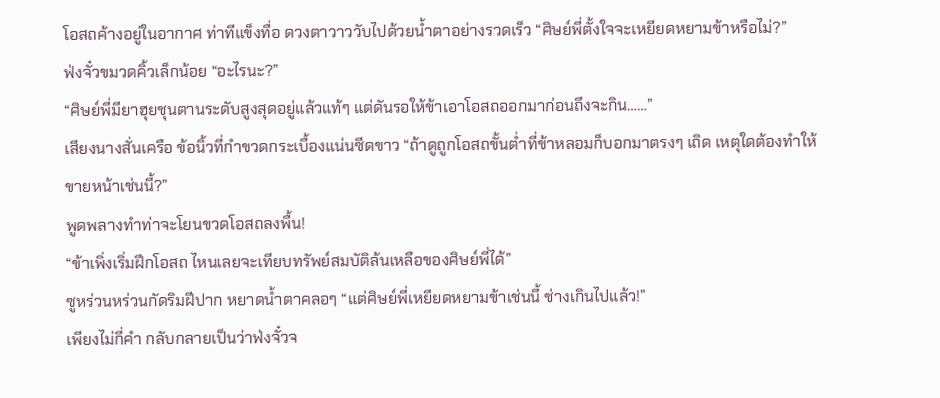โอสถค้างอยู่ในอากาศ ท่าทีแข็งทื่อ ดวงตาวาววับไปด้วยน้ำตาอย่างรวดเร็ว “ศิษย์พี่ตั้งใจจะเหยียดหยามข้าหรือไม่?”
ฟ่งจั๋วขมวดคิ้วเล็กน้อย “อะไรนะ?”
“ศิษย์พี่มียาฮุยชุนตานระดับสูงสุดอยู่แล้วแท้ๆ แต่ดันรอให้ข้าเอาโอสถออกมาก่อนถึงจะกิน……”
เสียงนางสั่นเครือ ข้อนิ้วที่กำขวดกระเบื้องแน่นซีดขาว “ถ้าดูถูกโอสถขั้นต่ำที่ข้าหลอมก็บอกมาตรงๆ เถิด เหตุใดต้องทำให้ขายหน้าเช่นนี้?”
พูดพลางทำท่าจะโยนขวดโอสถลงพื้น!
“ข้าเพิ่งเริ่มฝึกโอสถ ไหนเลยจะเทียบทรัพย์สมบัติล้นเหลือของศิษย์พี่ได้”
ซูหร่วนหร่วนกัดริมฝีปาก หยาดน้ำตาคลอๆ “แต่ศิษย์พี่เหยียดหยามข้าเช่นนี้ ช่างเกินไปแล้ว!”
เพียงไม่กี่คำ กลับกลายเป็นว่าฟ่งจั๋วจ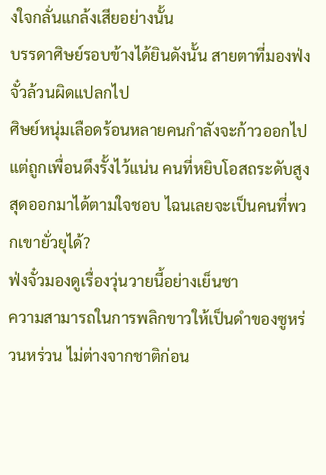งใจกลั่นแกล้งเสียอย่างนั้น
บรรดาศิษย์รอบข้างได้ยินดังนั้น สายตาที่มองฟ่งจั๋วล้วนผิดแปลกไป
ศิษย์หนุ่มเลือดร้อนหลายคนกำลังจะก้าวออกไป แต่ถูกเพื่อนดึงรั้งไว้แน่น คนที่หยิบโอสถระดับสูงสุดออกมาได้ตามใจชอบ ไฉนเลยจะเป็นคนที่พวกเขายั่วยุได้?
ฟ่งจั๋วมองดูเรื่องวุ่นวายนี้อย่างเย็นชา
ความสามารถในการพลิกขาวให้เป็นดำของซูหร่วนหร่วน ไม่ต่างจากชาติก่อน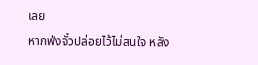เลย
หากฟ่งจั๋วปล่อยไว้ไม่สนใจ หลัง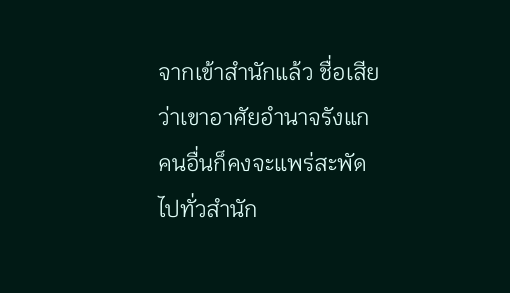จากเข้าสำนักแล้ว ชื่อเสียว่าเขาอาศัยอำนาจรังแกคนอื่นก็คงจะแพร่สะพัดไปทั่วสำนัก